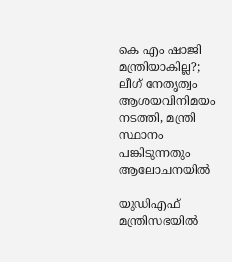കെ എം ഷാജി മന്ത്രിയാകില്ല?; ലീഗ് നേതൃത്വം ആശയവിനിമയം നടത്തി, മന്ത്രി സ്ഥാനം പങ്കിടുന്നതും ആലോചനയിൽ

യുഡിഎഫ് മന്ത്രിസഭയിൽ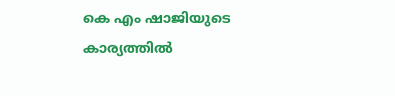കെ എം ഷാജിയുടെ കാര്യത്തിൽ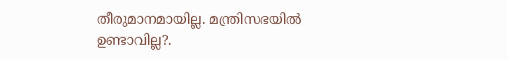തീരുമാനമായില്ല. മന്ത്രിസഭയിൽ ഉണ്ടാവില്ല?.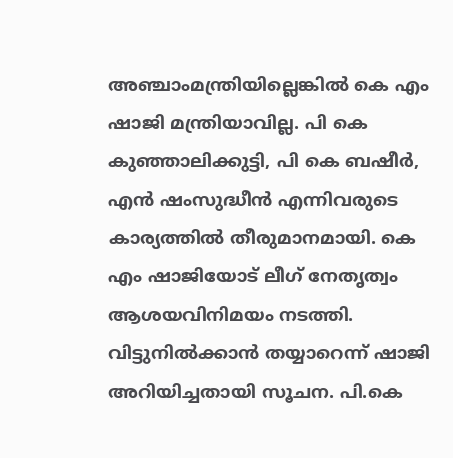അഞ്ചാംമന്ത്രിയില്ലെങ്കിൽ കെ എം ഷാജി മന്ത്രിയാവില്ല. പി കെ കുഞ്ഞാലിക്കുട്ടി, പി കെ ബഷീർ, എൻ ഷംസുദ്ധീൻ എന്നിവരുടെ കാര്യത്തിൽ തീരുമാനമായി. കെ എം ഷാജിയോട് ലീഗ് നേതൃത്വം ആശയവിനിമയം നടത്തി. വിട്ടുനിൽക്കാൻ തയ്യാറെന്ന് ഷാജി അറിയിച്ചതായി സൂചന. പി.കെ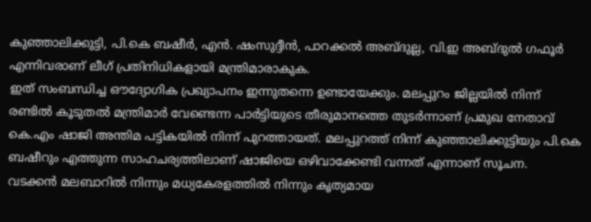കുഞ്ഞാലിക്കുട്ടി, പി.കെ ബഷീർ, എൻ. ഷംസുദ്ദീൻ, പാറക്കൽ അബ്ദുല്ല, വി.ഇ അബ്ദുൽ ഗഫൂർ എന്നിവരാണ് ലീഗ് പ്രതിനിധികളായി മന്ത്രിമാരാകുക.
ഇത് സംബന്ധിച്ച ഔദ്യോഗിക പ്രഖ്യാപനം ഇന്നുതന്നെ ഉണ്ടായേക്കും. മലപ്പുറം ജില്ലയിൽ നിന്ന് രണ്ടിൽ കൂടുതൽ മന്ത്രിമാർ വേണ്ടെന്ന പാർട്ടിയുടെ തീരുമാനത്തെ തുടർന്നാണ് പ്രമുഖ നേതാവ് കെ.എം ഷാജി അന്തിമ പട്ടികയിൽ നിന്ന് പുറത്തായത്. മലപ്പുറത്ത് നിന്ന് കുഞ്ഞാലിക്കുട്ടിയും പി.കെ ബഷീറും എത്തുന്ന സാഹചര്യത്തിലാണ് ഷാജിയെ ഒഴിവാക്കേണ്ടി വന്നത് എന്നാണ് സൂചന.
വടക്കൻ മലബാറിൽ നിന്നും മധ്യകേരളത്തിൽ നിന്നും കൃത്യമായ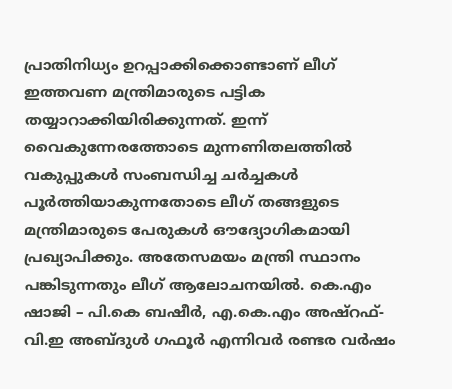പ്രാതിനിധ്യം ഉറപ്പാക്കിക്കൊണ്ടാണ് ലീഗ് ഇത്തവണ മന്ത്രിമാരുടെ പട്ടിക തയ്യാറാക്കിയിരിക്കുന്നത്. ഇന്ന് വൈകുന്നേരത്തോടെ മുന്നണിതലത്തിൽ വകുപ്പുകൾ സംബന്ധിച്ച ചർച്ചകൾ പൂർത്തിയാകുന്നതോടെ ലീഗ് തങ്ങളുടെ മന്ത്രിമാരുടെ പേരുകൾ ഔദ്യോഗികമായി പ്രഖ്യാപിക്കും. അതേസമയം മന്ത്രി സ്ഥാനം പങ്കിടുന്നതും ലീഗ് ആലോചനയിൽ. കെ.എം ഷാജി – പി.കെ ബഷീർ, എ.കെ.എം അഷ്റഫ്- വി.ഇ അബ്ദുൾ ഗഫൂർ എന്നിവർ രണ്ടര വർഷം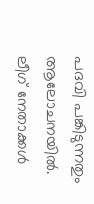പദവി പങ്കിടുന്നതും ആലോചനയിൽ. ലീഗ് നേതാക്കൾ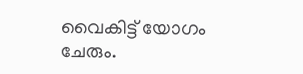വൈകിട്ട് യോഗം ചേരും.